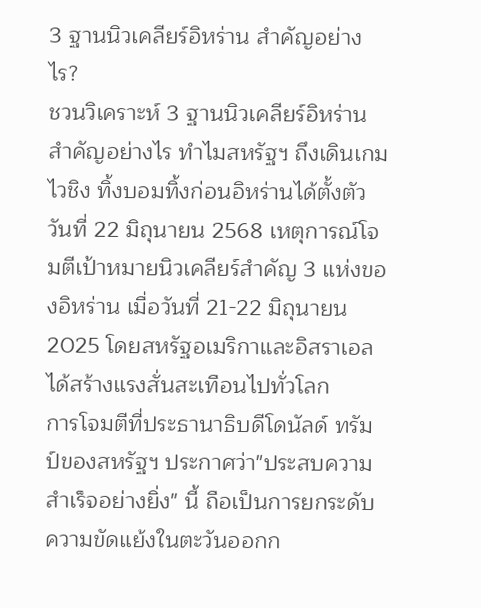3 ฐานนิวเคลียร์อิหร่าน สำคัญอย่างไร?
ชวนวิเคราะห์ 3 ฐานนิวเคลียร์อิหร่านสำคัญอย่างไร ทำไมสหรัฐฯ ถึงเดินเกมไวชิง ทิ้งบอมทิ้งก่อนอิหร่านได้ตั้งตัว
วันที่ 22 มิถุนายน 2568 เหตุการณ์โจมตีเป้าหมายนิวเคลียร์สำคัญ 3 แห่งของอิหร่าน เมื่อวันที่ 21-22 มิถุนายน 2025 โดยสหรัฐอเมริกาและอิสราเอล ได้สร้างแรงสั่นสะเทือนไปทั่วโลก
การโจมตีที่ประธานาธิบดีโดนัลด์ ทรัมป์ของสหรัฐฯ ประกาศว่า"ประสบความสำเร็จอย่างยิ่ง" นี้ ถือเป็นการยกระดับความขัดแย้งในตะวันออกก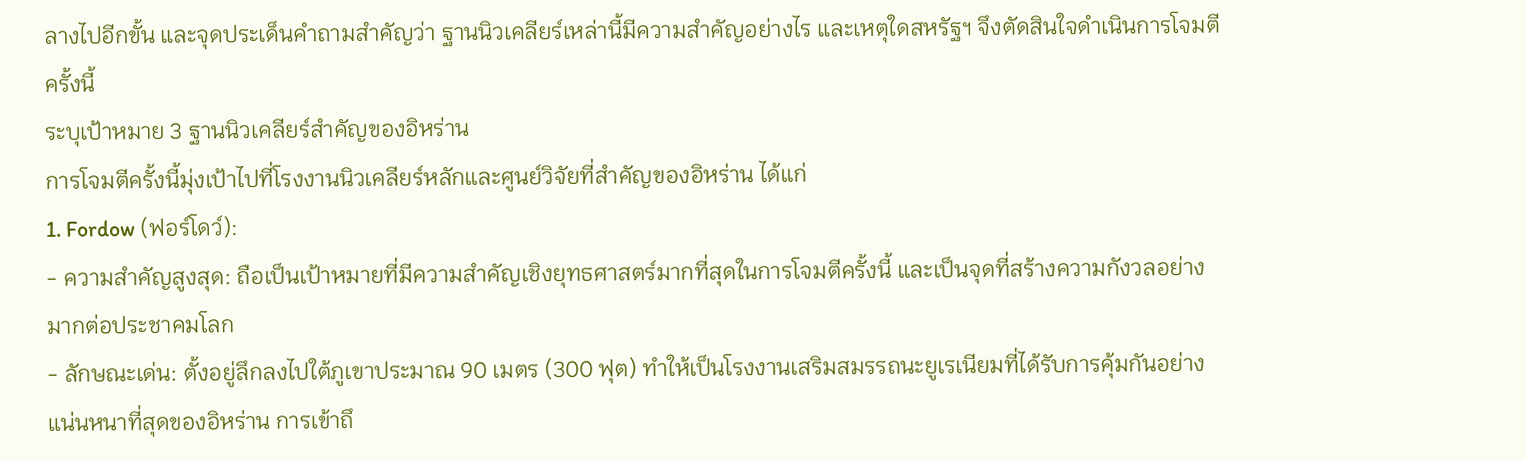ลางไปอีกขั้น และจุดประเด็นคำถามสำคัญว่า ฐานนิวเคลียร์เหล่านี้มีความสำคัญอย่างไร และเหตุใดสหรัฐฯ จึงตัดสินใจดำเนินการโจมตีครั้งนี้
ระบุเป้าหมาย 3 ฐานนิวเคลียร์สำคัญของอิหร่าน
การโจมตีครั้งนี้มุ่งเป้าไปที่โรงงานนิวเคลียร์หลักและศูนย์วิจัยที่สำคัญของอิหร่าน ได้แก่
1. Fordow (ฟอร์โดว์):
- ความสำคัญสูงสุด: ถือเป็นเป้าหมายที่มีความสำคัญเชิงยุทธศาสตร์มากที่สุดในการโจมตีครั้งนี้ และเป็นจุดที่สร้างความกังวลอย่างมากต่อประชาคมโลก
- ลักษณะเด่น: ตั้งอยู่ลึกลงไปใต้ภูเขาประมาณ 90 เมตร (300 ฟุต) ทำให้เป็นโรงงานเสริมสมรรถนะยูเรเนียมที่ได้รับการคุ้มกันอย่างแน่นหนาที่สุดของอิหร่าน การเข้าถึ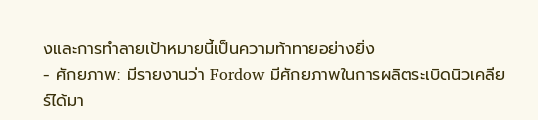งและการทำลายเป้าหมายนี้เป็นความท้าทายอย่างยิ่ง
- ศักยภาพ: มีรายงานว่า Fordow มีศักยภาพในการผลิตระเบิดนิวเคลียร์ได้มา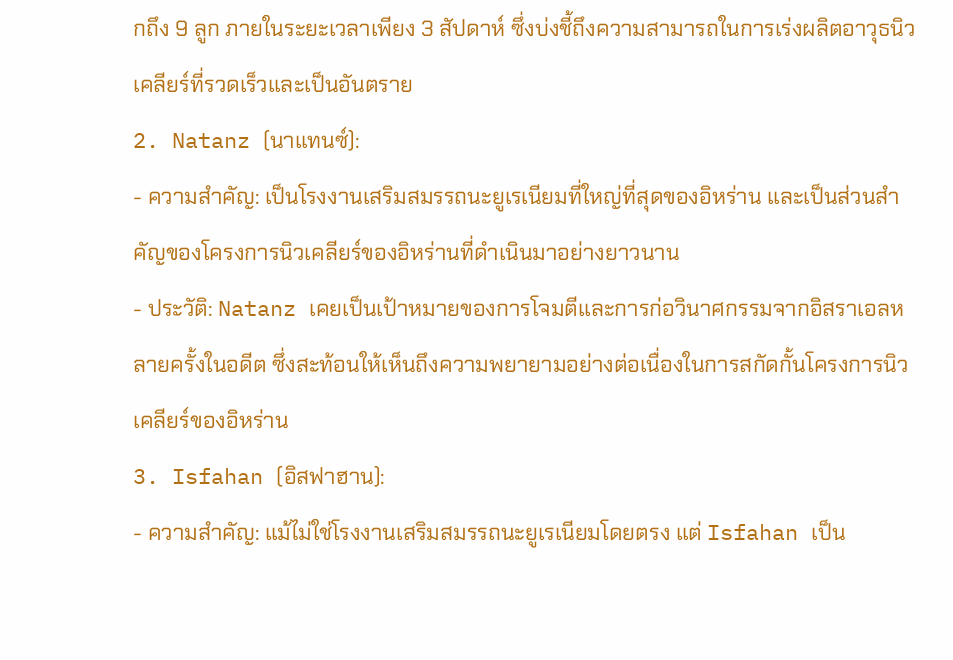กถึง 9 ลูก ภายในระยะเวลาเพียง 3 สัปดาห์ ซึ่งบ่งชี้ถึงความสามารถในการเร่งผลิตอาวุธนิวเคลียร์ที่รวดเร็วและเป็นอันตราย
2. Natanz (นาแทนซ์):
- ความสำคัญ: เป็นโรงงานเสริมสมรรถนะยูเรเนียมที่ใหญ่ที่สุดของอิหร่าน และเป็นส่วนสำคัญของโครงการนิวเคลียร์ของอิหร่านที่ดำเนินมาอย่างยาวนาน
- ประวัติ: Natanz เคยเป็นเป้าหมายของการโจมตีและการก่อวินาศกรรมจากอิสราเอลหลายครั้งในอดีต ซึ่งสะท้อนให้เห็นถึงความพยายามอย่างต่อเนื่องในการสกัดกั้นโครงการนิวเคลียร์ของอิหร่าน
3. Isfahan (อิสฟาฮาน):
- ความสำคัญ: แม้ไม่ใช่โรงงานเสริมสมรรถนะยูเรเนียมโดยตรง แต่ Isfahan เป็น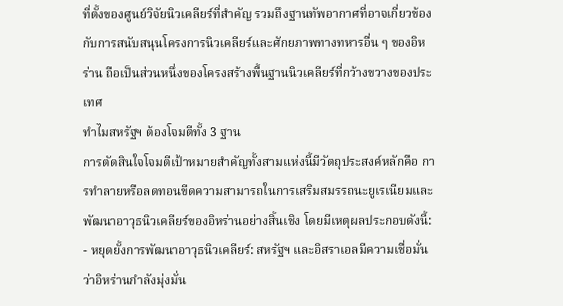ที่ตั้งของศูนย์วิจัยนิวเคลียร์ที่สำคัญ รวมถึงฐานทัพอากาศที่อาจเกี่ยวข้องกับการสนับสนุนโครงการนิวเคลียร์และศักยภาพทางทหารอื่น ๆ ของอิหร่าน ถือเป็นส่วนหนึ่งของโครงสร้างพื้นฐานนิวเคลียร์ที่กว้างขวางของประเทศ
ทำไมสหรัฐฯ ต้องโจมตีทั้ง 3 ฐาน
การตัดสินใจโจมตีเป้าหมายสำคัญทั้งสามแห่งนี้มีวัตถุประสงค์หลักคือ การทำลายหรือลดทอนขีดความสามารถในการเสริมสมรรถนะยูเรเนียมและพัฒนาอาวุธนิวเคลียร์ของอิหร่านอย่างสิ้นเชิง โดยมีเหตุผลประกอบดังนี้:
- หยุดยั้งการพัฒนาอาวุธนิวเคลียร์: สหรัฐฯ และอิสราเอลมีความเชื่อมั่นว่าอิหร่านกำลังมุ่งมั่น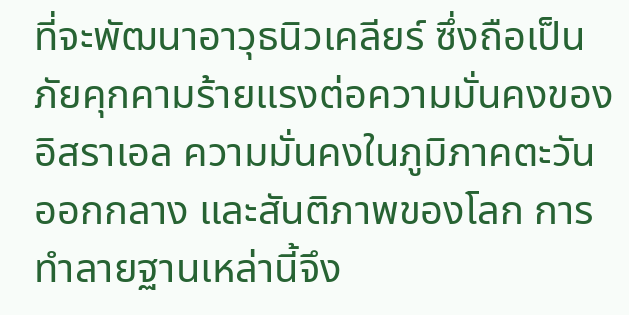ที่จะพัฒนาอาวุธนิวเคลียร์ ซึ่งถือเป็นภัยคุกคามร้ายแรงต่อความมั่นคงของอิสราเอล ความมั่นคงในภูมิภาคตะวันออกกลาง และสันติภาพของโลก การทำลายฐานเหล่านี้จึง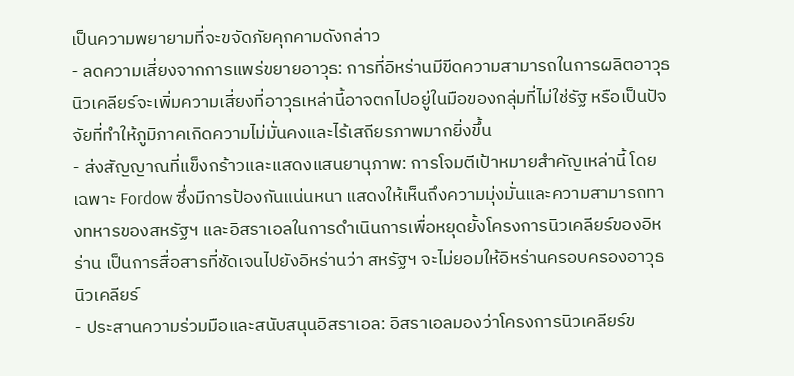เป็นความพยายามที่จะขจัดภัยคุกคามดังกล่าว
- ลดความเสี่ยงจากการแพร่ขยายอาวุธ: การที่อิหร่านมีขีดความสามารถในการผลิตอาวุธนิวเคลียร์จะเพิ่มความเสี่ยงที่อาวุธเหล่านี้อาจตกไปอยู่ในมือของกลุ่มที่ไม่ใช่รัฐ หรือเป็นปัจจัยที่ทำให้ภูมิภาคเกิดความไม่มั่นคงและไร้เสถียรภาพมากยิ่งขึ้น
- ส่งสัญญาณที่แข็งกร้าวและแสดงแสนยานุภาพ: การโจมตีเป้าหมายสำคัญเหล่านี้ โดยเฉพาะ Fordow ซึ่งมีการป้องกันแน่นหนา แสดงให้เห็นถึงความมุ่งมั่นและความสามารถทางทหารของสหรัฐฯ และอิสราเอลในการดำเนินการเพื่อหยุดยั้งโครงการนิวเคลียร์ของอิหร่าน เป็นการสื่อสารที่ชัดเจนไปยังอิหร่านว่า สหรัฐฯ จะไม่ยอมให้อิหร่านครอบครองอาวุธนิวเคลียร์
- ประสานความร่วมมือและสนับสนุนอิสราเอล: อิสราเอลมองว่าโครงการนิวเคลียร์ข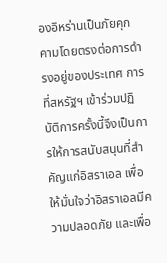องอิหร่านเป็นภัยคุกคามโดยตรงต่อการดำรงอยู่ของประเทศ การที่สหรัฐฯ เข้าร่วมปฏิบัติการครั้งนี้จึงเป็นการให้การสนับสนุนที่สำคัญแก่อิสราเอล เพื่อให้มั่นใจว่าอิสราเอลมีความปลอดภัย และเพื่อ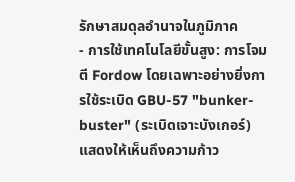รักษาสมดุลอำนาจในภูมิภาค
- การใช้เทคโนโลยีขั้นสูง: การโจมตี Fordow โดยเฉพาะอย่างยิ่งการใช้ระเบิด GBU-57 "bunker-buster" (ระเบิดเจาะบังเกอร์) แสดงให้เห็นถึงความก้าว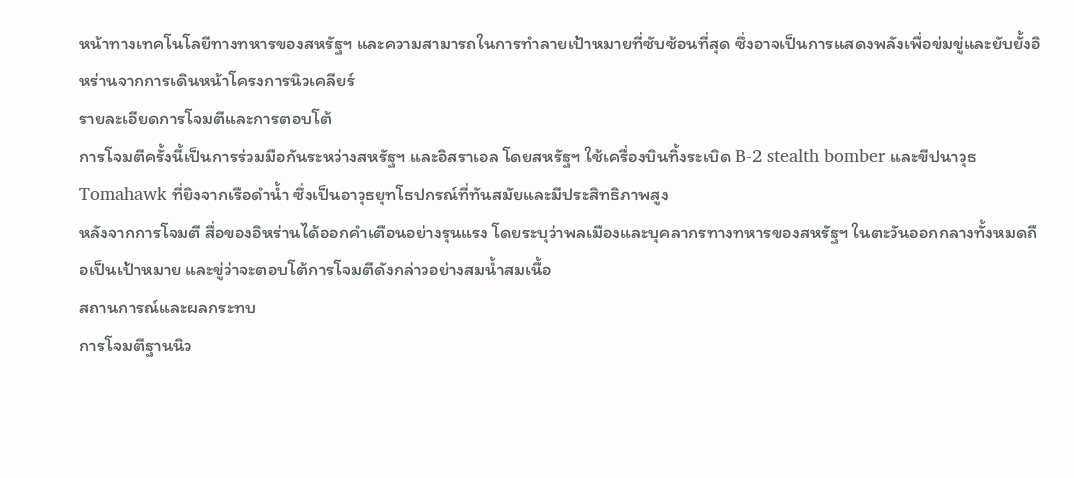หน้าทางเทคโนโลยีทางทหารของสหรัฐฯ และความสามารถในการทำลายเป้าหมายที่ซับซ้อนที่สุด ซึ่งอาจเป็นการแสดงพลังเพื่อข่มขู่และยับยั้งอิหร่านจากการเดินหน้าโครงการนิวเคลียร์
รายละเอียดการโจมตีและการตอบโต้
การโจมตีครั้งนี้เป็นการร่วมมือกันระหว่างสหรัฐฯ และอิสราเอล โดยสหรัฐฯ ใช้เครื่องบินทิ้งระเบิด B-2 stealth bomber และขีปนาวุธ Tomahawk ที่ยิงจากเรือดำน้ำ ซึ่งเป็นอาวุธยุทโธปกรณ์ที่ทันสมัยและมีประสิทธิภาพสูง
หลังจากการโจมตี สื่อของอิหร่านได้ออกคำเตือนอย่างรุนแรง โดยระบุว่าพลเมืองและบุคลากรทางทหารของสหรัฐฯ ในตะวันออกกลางทั้งหมดถือเป็นเป้าหมาย และขู่ว่าจะตอบโต้การโจมตีดังกล่าวอย่างสมน้ำสมเนื้อ
สถานการณ์และผลกระทบ
การโจมตีฐานนิว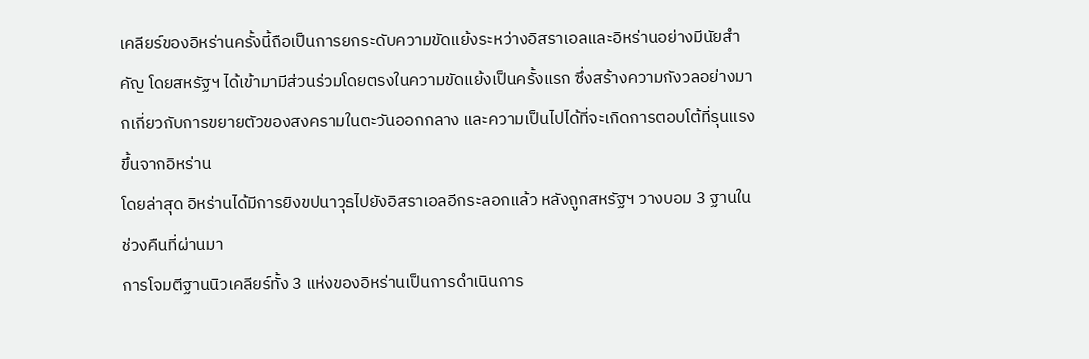เคลียร์ของอิหร่านครั้งนี้ถือเป็นการยกระดับความขัดแย้งระหว่างอิสราเอลและอิหร่านอย่างมีนัยสำคัญ โดยสหรัฐฯ ได้เข้ามามีส่วนร่วมโดยตรงในความขัดแย้งเป็นครั้งแรก ซึ่งสร้างความกังวลอย่างมากเกี่ยวกับการขยายตัวของสงครามในตะวันออกกลาง และความเป็นไปได้ที่จะเกิดการตอบโต้ที่รุนแรงขึ้นจากอิหร่าน
โดยล่าสุด อิหร่านได้มีการยิงขปนาวุธไปยังอิสราเอลอีกระลอกแล้ว หลังถูกสหรัฐฯ วางบอม 3 ฐานในช่วงคืนที่ผ่านมา
การโจมตีฐานนิวเคลียร์ทั้ง 3 แห่งของอิหร่านเป็นการดำเนินการ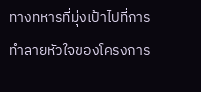ทางทหารที่มุ่งเป้าไปที่การทำลายหัวใจของโครงการ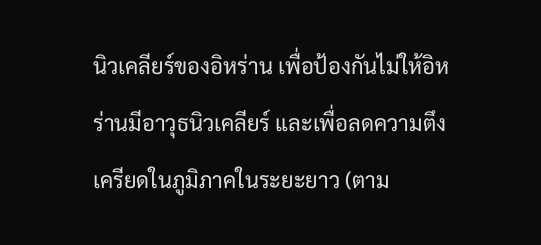นิวเคลียร์ของอิหร่าน เพื่อป้องกันไม่ให้อิหร่านมีอาวุธนิวเคลียร์ และเพื่อลดความตึงเครียดในภูมิภาคในระยะยาว (ตาม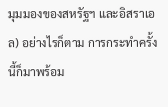มุมมองของสหรัฐฯ และอิสราเอล) อย่างไรก็ตาม การกระทำครั้งนี้ก็มาพร้อม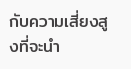กับความเสี่ยงสูงที่จะนำ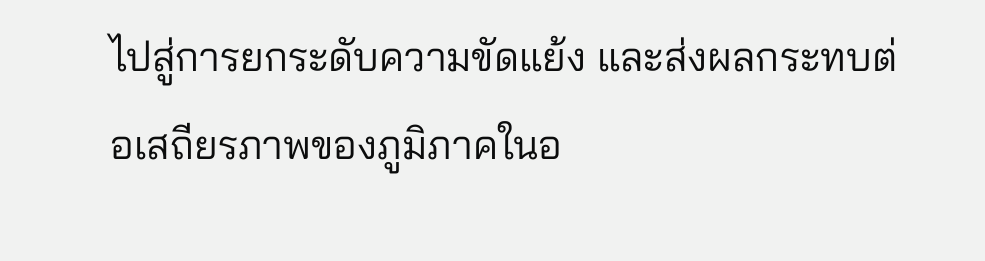ไปสู่การยกระดับความขัดแย้ง และส่งผลกระทบต่อเสถียรภาพของภูมิภาคในอ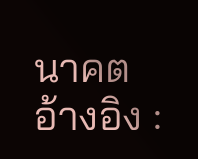นาคต
อ้างอิง :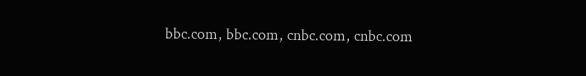bbc.com, bbc.com, cnbc.com, cnbc.com